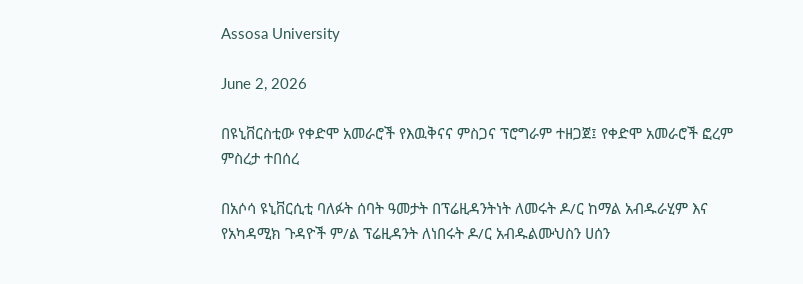Assosa University

June 2, 2026

በዩኒቨርስቲው የቀድሞ አመራሮች የእዉቅናና ምስጋና ፕሮግራም ተዘጋጀ፤ የቀድሞ አመራሮች ፎረም ምስረታ ተበሰረ

በአሶሳ ዩኒቨርሲቲ ባለፉት ሰባት ዓመታት በፕሬዚዳንትነት ለመሩት ዶ/ር ከማል አብዱራሂም እና የአካዳሚክ ጉዳዮች ም/ል ፕሬዚዳንት ለነበሩት ዶ/ር አብዱልሙህስን ሀሰን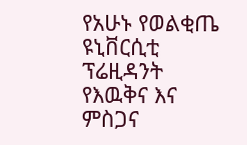የአሁኑ የወልቂጤ ዩኒቨርሲቲ ፕሬዚዳንት የእዉቅና እና ምስጋና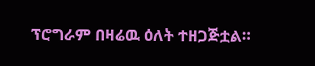ፕሮግራም በዛሬዉ ዕለት ተዘጋጅቷል።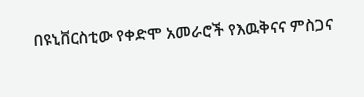በዩኒቨርስቲው የቀድሞ አመራሮች የእዉቅናና ምስጋና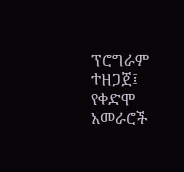ፕሮግራም ተዘጋጀ፤ የቀድሞ አመራሮች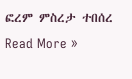ፎረም ምስረታ ተበሰረ Read More »